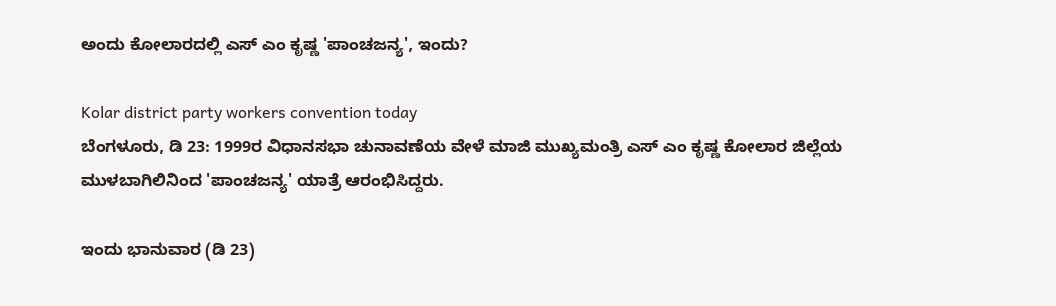ಅಂದು ಕೋಲಾರದಲ್ಲಿ ಎಸ್ ಎಂ ಕೃಷ್ಣ 'ಪಾಂಚಜನ್ಯ', ಇಂದು?

Kolar district party workers convention today
ಬೆಂಗಳೂರು, ಡಿ 23: 1999ರ ವಿಧಾನಸಭಾ ಚುನಾವಣೆಯ ವೇಳೆ ಮಾಜಿ ಮುಖ್ಯಮಂತ್ರಿ ಎಸ್ ಎಂ ಕೃಷ್ಣ ಕೋಲಾರ ಜಿಲ್ಲೆಯ ಮುಳಬಾಗಿಲಿನಿಂದ 'ಪಾಂಚಜನ್ಯ' ಯಾತ್ರೆ ಆರಂಭಿಸಿದ್ದರು.

ಇಂದು ಭಾನುವಾರ (ಡಿ 23)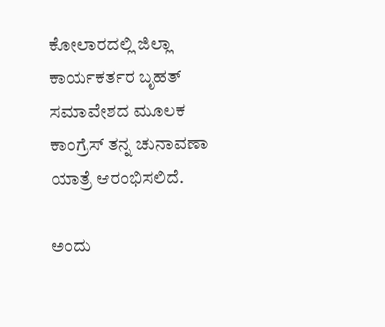ಕೋಲಾರದಲ್ಲಿ ಜಿಲ್ಲಾ ಕಾರ್ಯಕರ್ತರ ಬೃಹತ್ ಸಮಾವೇಶದ ಮೂಲಕ ಕಾಂಗ್ರೆಸ್ ತನ್ನ ಚುನಾವಣಾ ಯಾತ್ರೆ ಆರಂಭಿಸಲಿದೆ.

ಅಂದು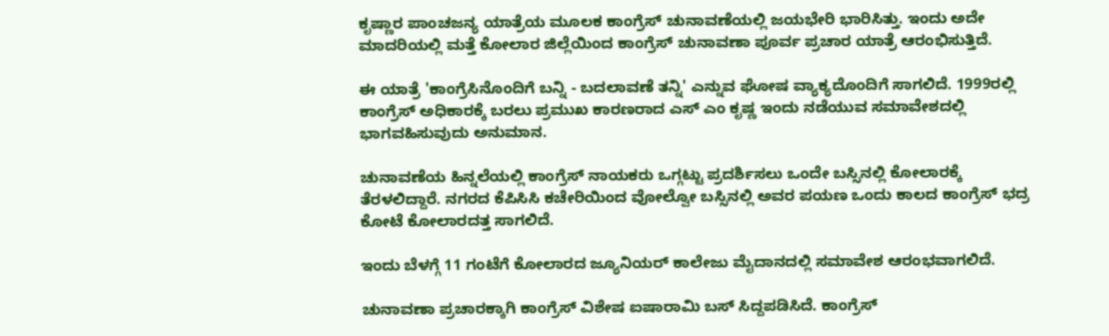ಕೃಷ್ಣಾರ ಪಾಂಚಜನ್ಯ ಯಾತ್ರೆಯ ಮೂಲಕ ಕಾಂಗ್ರೆಸ್ ಚುನಾವಣೆಯಲ್ಲಿ ಜಯಭೇರಿ ಭಾರಿಸಿತ್ತು. ಇಂದು ಅದೇ ಮಾದರಿಯಲ್ಲಿ ಮತ್ತೆ ಕೋಲಾರ ಜಿಲ್ಲೆಯಿಂದ ಕಾಂಗ್ರೆಸ್ ಚುನಾವಣಾ ಪೂರ್ವ ಪ್ರಚಾರ ಯಾತ್ರೆ ಆರಂಭಿಸುತ್ತಿದೆ.

ಈ ಯಾತ್ರೆ 'ಕಾಂಗ್ರೆಸಿನೊಂದಿಗೆ ಬನ್ನಿ - ಬದಲಾವಣೆ ತನ್ನಿ' ಎನ್ನುವ ಘೋಷ ವ್ಯಾಕ್ಯದೊಂದಿಗೆ ಸಾಗಲಿದೆ. 1999ರಲ್ಲಿ ಕಾಂಗ್ರೆಸ್ ಅಧಿಕಾರಕ್ಕೆ ಬರಲು ಪ್ರಮುಖ ಕಾರಣರಾದ ಎಸ್ ಎಂ ಕೃಷ್ಣ ಇಂದು ನಡೆಯುವ ಸಮಾವೇಶದಲ್ಲಿ ಭಾಗವಹಿಸುವುದು ಅನುಮಾನ.

ಚುನಾವಣೆಯ ಹಿನ್ನಲೆಯಲ್ಲಿ ಕಾಂಗ್ರೆಸ್ ನಾಯಕರು ಒಗ್ಗಟ್ಟು ಪ್ರದರ್ಶಿಸಲು ಒಂದೇ ಬಸ್ಸಿನಲ್ಲಿ ಕೋಲಾರಕ್ಕೆ ತೆರಳಲಿದ್ದಾರೆ. ನಗರದ ಕೆಪಿಸಿಸಿ ಕಚೇರಿಯಿಂದ ವೋಲ್ವೋ ಬಸ್ಸಿನಲ್ಲಿ ಅವರ ಪಯಣ ಒಂದು ಕಾಲದ ಕಾಂಗ್ರೆಸ್ ಭದ್ರ ಕೋಟೆ ಕೋಲಾರದತ್ತ ಸಾಗಲಿದೆ.

ಇಂದು ಬೆಳಗ್ಗೆ 11 ಗಂಟೆಗೆ ಕೋಲಾರದ ಜ್ಯೂನಿಯರ್ ಕಾಲೇಜು ಮೈದಾನದಲ್ಲಿ ಸಮಾವೇಶ ಆರಂಭವಾಗಲಿದೆ.

ಚುನಾವಣಾ ಪ್ರಚಾರಕ್ಕಾಗಿ ಕಾಂಗ್ರೆಸ್ ವಿಶೇಷ ಐಷಾರಾಮಿ ಬಸ್ ಸಿದ್ದಪಡಿಸಿದೆ. ಕಾಂಗ್ರೆಸ್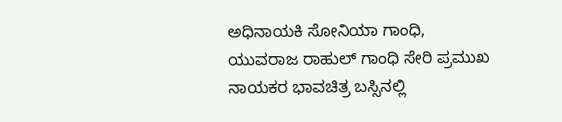ಅಧಿನಾಯಕಿ ಸೋನಿಯಾ ಗಾಂಧಿ, ಯುವರಾಜ ರಾಹುಲ್ ಗಾಂಧಿ ಸೇರಿ ಪ್ರಮುಖ ನಾಯಕರ ಭಾವಚಿತ್ರ ಬಸ್ಸಿನಲ್ಲಿ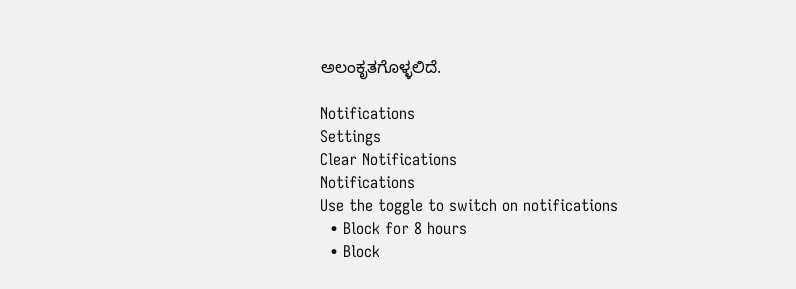ಅಲಂಕೃತಗೊಳ್ಳಲಿದೆ.

Notifications
Settings
Clear Notifications
Notifications
Use the toggle to switch on notifications
  • Block for 8 hours
  • Block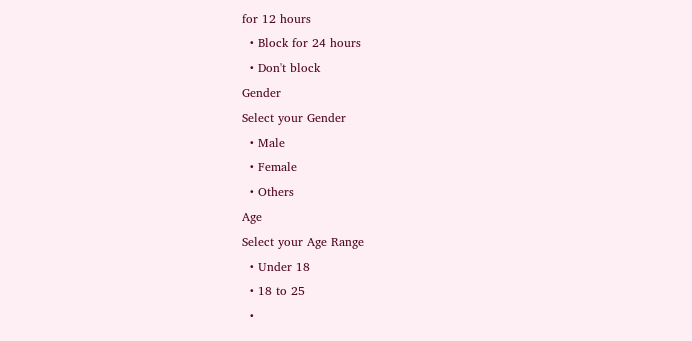for 12 hours
  • Block for 24 hours
  • Don't block
Gender
Select your Gender
  • Male
  • Female
  • Others
Age
Select your Age Range
  • Under 18
  • 18 to 25
  •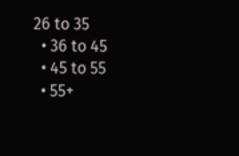26 to 35
  • 36 to 45
  • 45 to 55
  • 55+